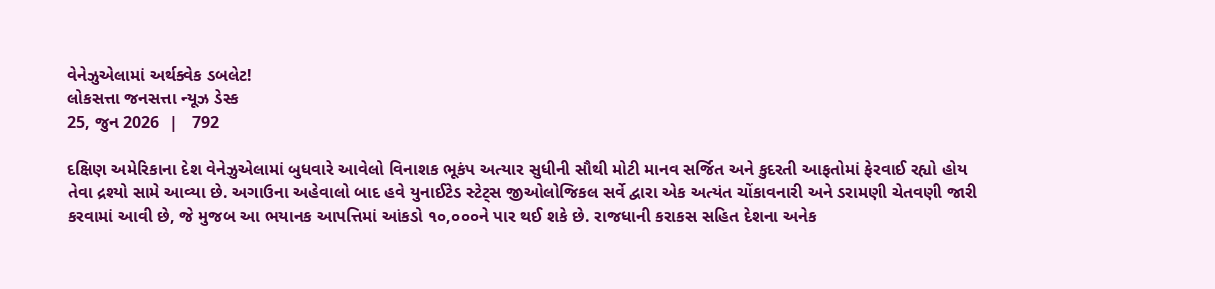વેનેઝુએલામાં અર્થક્વેક ડબલેટ!
લોકસત્તા જનસત્તા ન્યૂઝ ડેસ્ક
25, જુન 2026  |   792

દક્ષિણ અમેરિકાના દેશ વેનેઝુએલામાં બુધવારે આવેલો વિનાશક ભૂકંપ અત્યાર સુધીની સૌથી મોટી માનવ સર્જિત અને કુદરતી આફતોમાં ફેરવાઈ રહ્યો હોય તેવા દ્રશ્યો સામે આવ્યા છે. અગાઉના અહેવાલો બાદ હવે યુનાઈટેડ સ્ટેટ્સ જીઓલોજિકલ સર્વે દ્વારા એક અત્યંત ચોંકાવનારી અને ડરામણી ચેતવણી જારી કરવામાં આવી છે, જે મુજબ આ ભયાનક આપત્તિમાં આંકડો ૧૦,૦૦૦ને પાર થઈ શકે છે. રાજધાની કરાકસ સહિત દેશના અનેક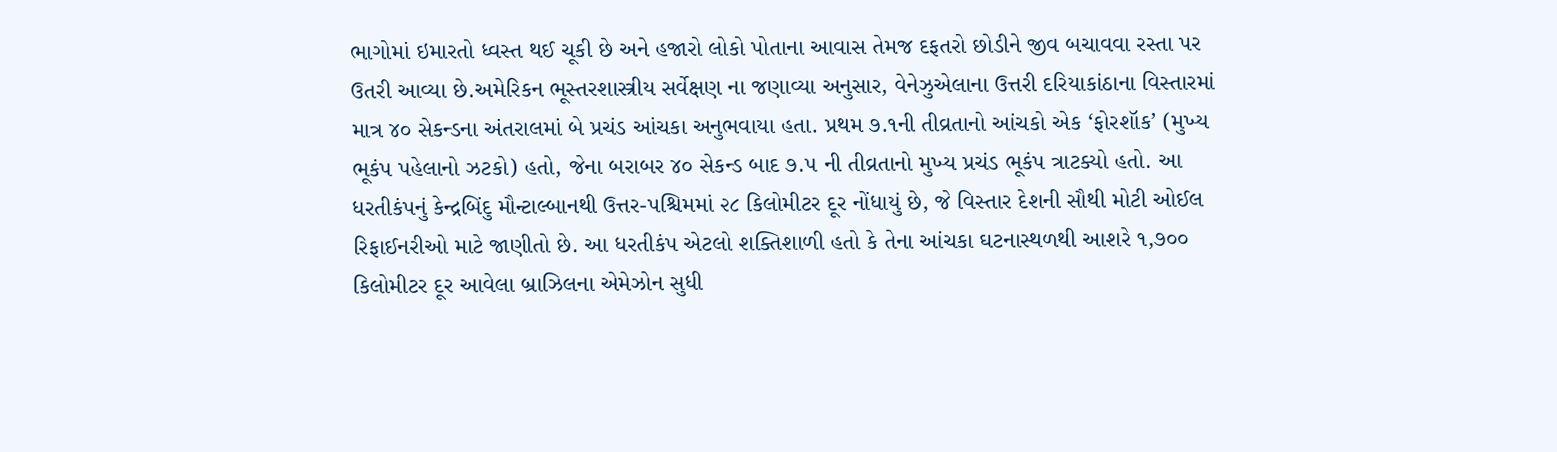ભાગોમાં ઇમારતો ધ્વસ્ત થઈ ચૂકી છે અને હજારો લોકો પોતાના આવાસ તેમજ દફતરો છોડીને જીવ બચાવવા રસ્તા પર ઉતરી આવ્યા છે.અમેરિકન ભૂસ્તરશાસ્ત્રીય સર્વેક્ષણ ના જણાવ્યા અનુસાર, વેનેઝુએલાના ઉત્તરી દરિયાકાંઠાના વિસ્તારમાં માત્ર ૪૦ સેકન્ડના અંતરાલમાં બે પ્રચંડ આંચકા અનુભવાયા હતા. પ્રથમ ૭.૧ની તીવ્રતાનો આંચકો એક ‘ફોરશૉક’ (મુખ્ય ભૂકંપ પહેલાનો ઝટકો) હતો, જેના બરાબર ૪૦ સેકન્ડ બાદ ૭.૫ ની તીવ્રતાનો મુખ્ય પ્રચંડ ભૂકંપ ત્રાટક્યો હતો. આ ધરતીકંપનું કેન્દ્રબિંદુ મૌન્ટાલ્બાનથી ઉત્તર-પશ્ચિમમાં ૨૮ કિલોમીટર દૂર નોંધાયું છે, જે વિસ્તાર દેશની સૌથી મોટી ઓઈલ રિફાઈનરીઓ માટે જાણીતો છે. આ ધરતીકંપ એટલો શક્તિશાળી હતો કે તેના આંચકા ઘટનાસ્થળથી આશરે ૧,૭૦૦ કિલોમીટર દૂર આવેલા બ્રાઝિલના એમેઝોન સુધી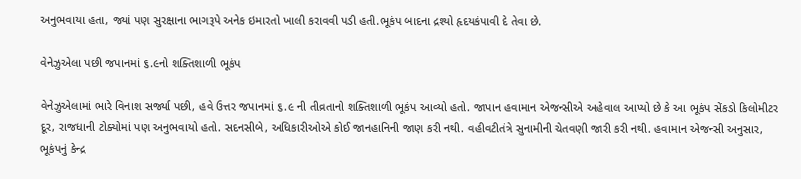અનુભવાયા હતા, જ્યાં પણ સુરક્ષાના ભાગરૂપે અનેક ઇમારતો ખાલી કરાવવી પડી હતી.ભૂકંપ બાદના દ્રશ્યો હૃદયકંપાવી દે તેવા છે.

વેનેઝુએલા પછી જપાનમાં ૬.૯નો શક્તિશાળી ભૂકંપ

વેનેઝુએલામાં ભારે વિનાશ સર્જ્યા પછી, હવે ઉત્તર જપાનમાં ૬.૯ ની તીવ્રતાનો શક્તિશાળી ભૂકંપ આવ્યો હતો. જાપાન હવામાન એજન્સીએ અહેવાલ આપ્યો છે કે આ ભૂકંપ સેંકડો કિલોમીટર દૂર, રાજધાની ટોક્યોમાં પણ અનુભવાયો હતો. સદનસીબે, અધિકારીઓએ કોઈ જાનહાનિની જાણ કરી નથી. વહીવટીતંત્રે સુનામીની ચેતવણી જારી કરી નથી. હવામાન એજન્સી અનુસાર, ભૂકંપનું કેન્દ્ર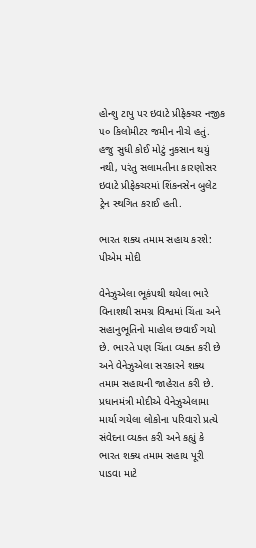હોન્શુ ટાપુ પર ઇવાટે પ્રીફેક્ચર નજીક ૫૦ કિલોમીટર જમીન નીચે હતું. હજુ સુધી કોઈ મોટું નુકસાન થયું નથી, પરંતુ સલામતીના કારણોસર ઇવાટે પ્રીફેક્ચરમાં શિંકનસેન બુલેટ ટ્રેન સ્થગિત કરાઈ હતી.

ભારત શક્ય તમામ સહાય કરશે: પીએમ મોદી

વેનેઝુએલા ભૂકંપથી થયેલા ભારે વિનાશથી સમગ્ર વિશ્વમાં ચિંતા અને સહાનુભૂતિનો માહોલ છવાઈ ગયો છે. ભારતે પણ ચિંતા વ્યક્ત કરી છે અને વેનેઝુએલા સરકારને શક્ય તમામ સહાયની જાહેરાત કરી છે. પ્રધાનમંત્રી મોદીએ વેનેઝુએલામા માર્યા ગયેલા લોકોના પરિવારો પ્રત્યે સંવેદના વ્યક્ત કરી અને કહ્યું કે ભારત શક્ય તમામ સહાય પૂરી પાડવા માટે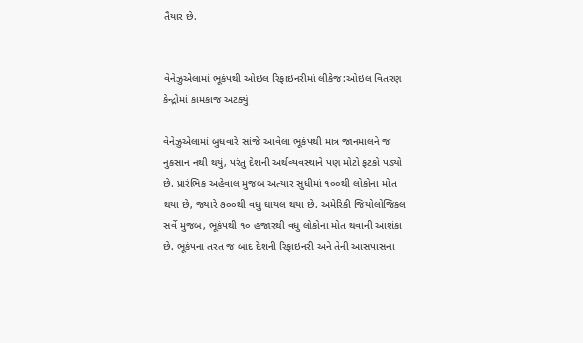તૈયાર છે.


વેનેઝુએલામાં ભૂકંપથી ઓઇલ રિફાઇનરીમાં લીકેજ:ઓઇલ વિતરણ કેન્દ્રોમાં કામકાજ અટક્યું

વેનેઝુએલામાં બુધવારે સાંજે આવેલા ભૂકંપથી માત્ર જાનમાલને જ નુકસાન નથી થયું, પરંતુ દેશની અર્થવ્યવસ્થાને પણ મોટો ફટકો પડ્યો છે. પ્રારંભિક અહેવાલ મુજબ અત્યાર સુધીમાં ૧૦૦થી લોકોના મોત થયા છે, જ્યારે ૭૦૦થી વધુ ઘાયલ થયા છે. અમેરિકી જિયોલોજિકલ સર્વે મુજબ, ભૂકંપથી ૧૦ હજારથી વધુ લોકોના મોત થવાની આશંકા છે. ભૂકંપના તરત જ બાદ દેશની રિફાઇનરી અને તેની આસપાસના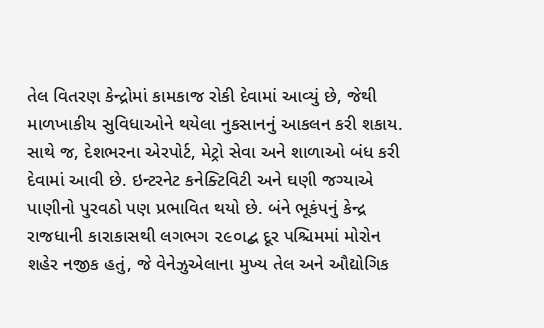તેલ વિતરણ કેન્દ્રોમાં કામકાજ રોકી દેવામાં આવ્યું છે, જેથી માળખાકીય સુવિધાઓને થયેલા નુકસાનનું આકલન કરી શકાય. સાથે જ, દેશભરના એરપોર્ટ, મેટ્રો સેવા અને શાળાઓ બંધ કરી દેવામાં આવી છે. ઇન્ટરનેટ કનેક્ટિવિટી અને ઘણી જગ્યાએ પાણીનો પુરવઠો પણ પ્રભાવિત થયો છે. બંને ભૂકંપનું કેન્દ્ર રાજધાની કારાકાસથી લગભગ ૨૯૦ાદ્બ દૂર પશ્ચિમમાં મોરોન શહેર નજીક હતું, જે વેનેઝુએલાના મુખ્ય તેલ અને ઔદ્યોગિક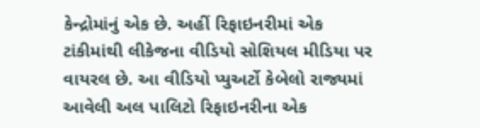કેન્દ્રોમાંનું એક છે. અહીં રિફાઇનરીમાં એક ટાંકીમાંથી લીકેજના વીડિયો સોશિયલ મીડિયા પર વાયરલ છે. આ વીડિયો પ્યુઅર્ટો કેબેલો રાજ્યમાં આવેલી અલ પાલિટો રિફાઇનરીના એક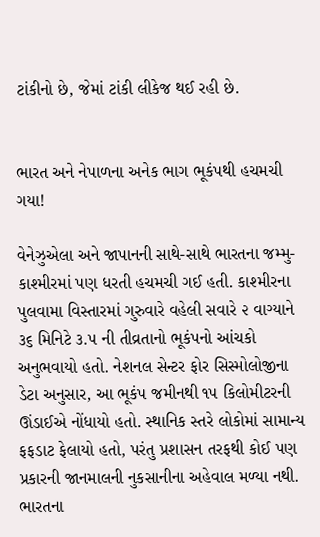ટાંકીનો છે, જેમાં ટાંકી લીકેજ થઈ રહી છે.


ભારત અને નેપાળના અનેક ભાગ ભૂકંપથી હચમચી ગયા!

વેનેઝુએલા અને જાપાનની સાથે-સાથે ભારતના જમ્મુ-કાશ્મીરમાં પણ ધરતી હચમચી ગઈ હતી. કાશ્મીરના પુલવામા વિસ્તારમાં ગુરુવારે વહેલી સવારે ૨ વાગ્યાને ૩૬ મિનિટે ૩.૫ ની તીવ્રતાનો ભૂકંપનો આંચકો અનુભવાયો હતો. નેશનલ સેન્ટર ફોર સિસ્મોલોજીના ડેટા અનુસાર, આ ભૂકંપ જમીનથી ૧૫ કિલોમીટરની ઊંડાઈએ નોંધાયો હતો. સ્થાનિક સ્તરે લોકોમાં સામાન્ય ફફડાટ ફેલાયો હતો, પરંતુ પ્રશાસન તરફથી કોઈ પણ પ્રકારની જાનમાલની નુકસાનીના અહેવાલ મળ્યા નથી. ભારતના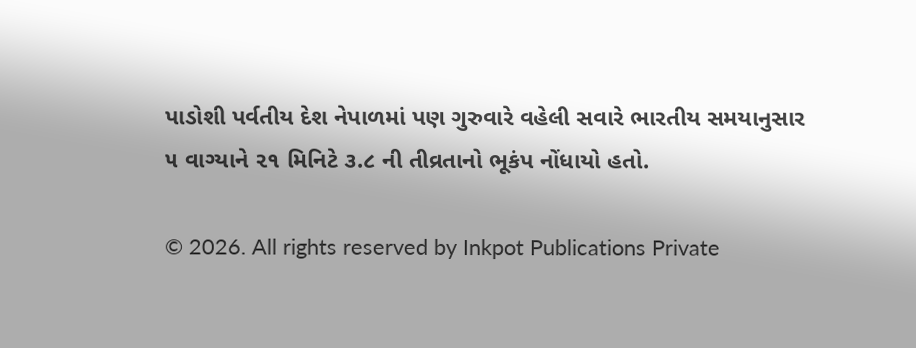પાડોશી પર્વતીય દેશ નેપાળમાં પણ ગુરુવારે વહેલી સવારે ભારતીય સમયાનુસાર ૫ વાગ્યાને ૨૧ મિનિટે ૩.૮ ની તીવ્રતાનો ભૂકંપ નોંધાયો હતો.

© 2026. All rights reserved by Inkpot Publications Private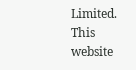Limited.
This website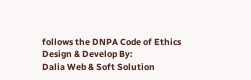follows the DNPA Code of Ethics
Design & Develop By:
Dalia Web & Soft Solution